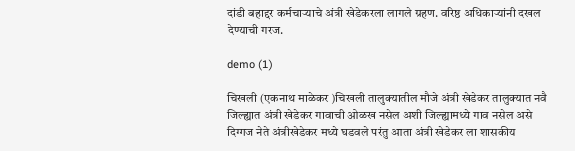दांडी बहाद्दर कर्मचाऱ्याचे अंत्री खेडेकरला लागले ग्रहण. वरिष्ठ अधिकाऱ्यांनी दखल देण्याची गरज.

demo (1)

चिखली (एकनाथ माळेकर )चिखली तालुक्यातील मौजे अंत्री खेडेकर तालुक्यात नवै जिल्ह्यात अंत्री खेडेकर गावाची ओळख नसेल अशी जिल्ह्यामध्ये गाव नसेल असे दिग्गज नेते अंत्रीखेडेकर मध्ये घडवले परंतु आता अंत्री खेडेकर ला शासकीय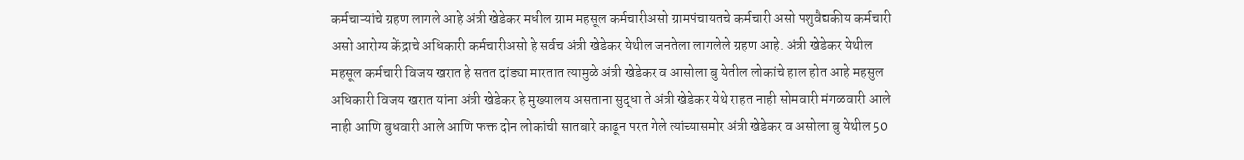कर्मचाऱ्यांचे ग्रहण लागले आहे अंत्री खेडेकर मधील ग्राम महसूल कर्मचारीअसो ग्रामपंचायतचे कर्मचारी असो पशुवैद्यकीय कर्मचारी असो आरोग्य केंद्राचे अधिकारी कर्मचारीअसो हे सर्वच अंत्री खेडेकर येथील जनतेला लागलेले ग्रहण आहे. अंत्री खेडेकर येथील महसूल कर्मचारी विजय खरात हे सतत दांड्या मारतात त्यामुळे अंत्री खेडेकर व आसोला बु येतील लोकांचे हाल होत आहे महसुल अधिकारी विजय खरात यांना अंत्री खेडेकर हे मुख्यालय असताना सुद्धा ते अंत्री खेडेकर येथे राहत नाही सोमवारी मंगळवारी आले नाही आणि बुधवारी आले आणि फक्त दोन लोकांची सातबारे काढून परत गेले त्यांच्यासमोर अंत्री खेडेकर व असोला बु येथील 50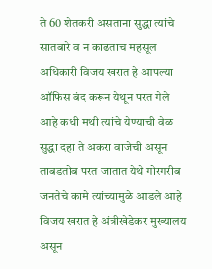ते 60 शेतकरी असताना सुद्धा त्यांचे सातबारे व न काढताच महसूल अधिकारी विजय खरात हे आपल्या ऑफिस बंद करून येथून परत गेले आहे कधी मथी त्यांचे येण्याची वेळ सुद्धा दहा ते अकरा वाजेची असून ताबडतोब परत जातात येथे गोरगरीब जनतेचे कामे त्यांच्यामुळे आडले आहे विजय खरात हे अंत्रीखेडेकर मुख्यालय असून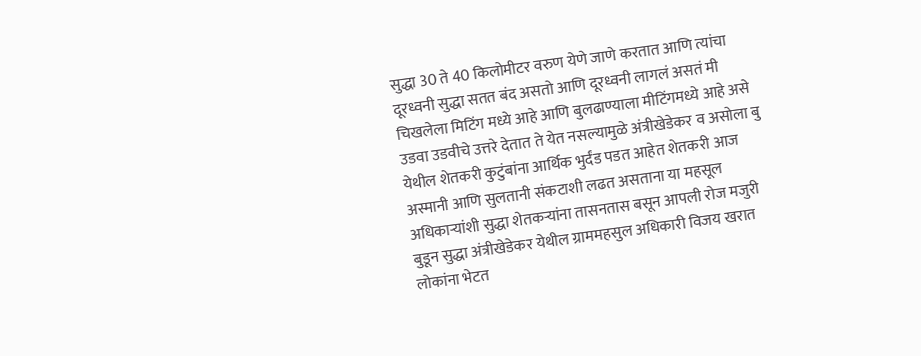सुद्धा 30 ते 40 किलोमीटर वरुण येणे जाणे करतात आणि त्यांचा दूरध्वनी सुद्धा सतत बंद असतो आणि दूरध्वनी लागलं असतं मी चिखलेला मिटिंग मध्ये आहे आणि बुलढाण्याला मीटिंगमध्ये आहे असे उडवा उडवीचे उत्तरे देतात ते येत नसल्यामुळे अंत्रीखेडेकर व असोला बु येथील शेतकरी कुटुंबांना आर्थिक भुर्दंड पडत आहेत शेतकरी आज अस्मानी आणि सुलतानी संकटाशी लढत असताना या महसूल अधिकाऱ्यांशी सुद्धा शेतकऱ्यांना तासनतास बसून आपली रोज मजुरी बुडून सुद्धा अंत्रीखेडेकर येथील ग्राममहसुल अधिकारी विजय खरात लोकांना भेटत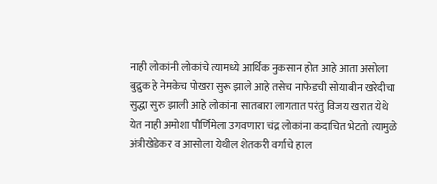नाही लोकांनी लोकांचे त्यामध्ये आर्थिक नुकसान होत आहे आता असोला बुद्रुक हे नेमकेच पोखरा सुरू झाले आहे तसेच नाफेडची सोयाबीन खरेदीचा सुद्धा सुरु झाली आहे लोकांना सातबारा लागतात परंतु विजय खरात येथे येत नाही अमोशा पौर्णिमेला उगवणारा चंद्र लोकांना कदाचित भेटतो त्यामुळे अंत्रीखेडेकर व आसोला येथील शेतकरी वर्गाचे हाल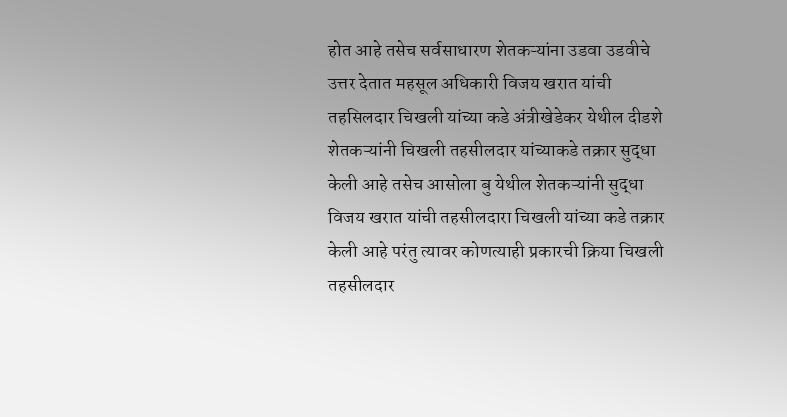होत आहे तसेच सर्वसाधारण शेतकऱ्यांना उडवा उडवीचे उत्तर देतात महसूल अधिकारी विजय खरात यांची तहसिलदार चिखली यांच्या कडे अंत्रीखेडेकर येथील दीडशे शेतकऱ्यांनी चिखली तहसीलदार यांच्याकडे तक्रार सुद्धा केली आहे तसेच आसोला बु येथील शेतकऱ्यांनी सुद्धा विजय खरात यांची तहसीलदारा चिखली यांच्या कडे तक्रार केली आहे परंतु त्यावर कोणत्याही प्रकारची क्रिया चिखली तहसीलदार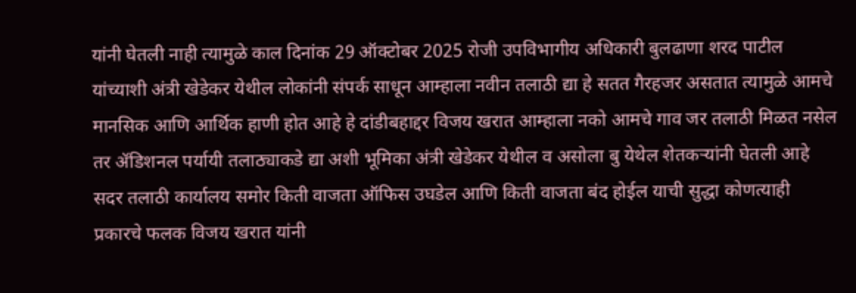यांनी घेतली नाही त्यामुळे काल दिनांक 29 ऑक्टोबर 2025 रोजी उपविभागीय अधिकारी बुलढाणा शरद पाटील यांच्याशी अंत्री खेडेकर येथील लोकांनी संपर्क साधून आम्हाला नवीन तलाठी द्या हे सतत गैरहजर असतात त्यामुळे आमचे मानसिक आणि आर्थिक हाणी होत आहे हे दांडीबहाद्दर विजय खरात आम्हाला नको आमचे गाव जर तलाठी मिळत नसेल तर ॲडिशनल पर्यायी तलाठ्याकडे द्या अशी भूमिका अंत्री खेडेकर येथील व असोला बु येथेल शेतकऱ्यांनी घेतली आहे ‌ सदर तलाठी कार्यालय समोर किती वाजता ऑफिस उघडेल आणि किती वाजता बंद होईल याची सुद्धा कोणत्याही प्रकारचे फलक विजय खरात यांनी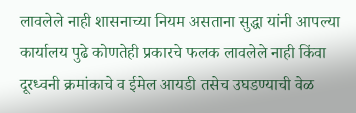लावलेले नाही शासनाच्या नियम असताना सुद्धा यांनी आपल्या कार्यालय पुढे कोणतेही प्रकारचे फलक लावलेले नाही किंवा दूरध्वनी क्रमांकाचे व ईमेल आयडी तसेच उघडण्याची वेळ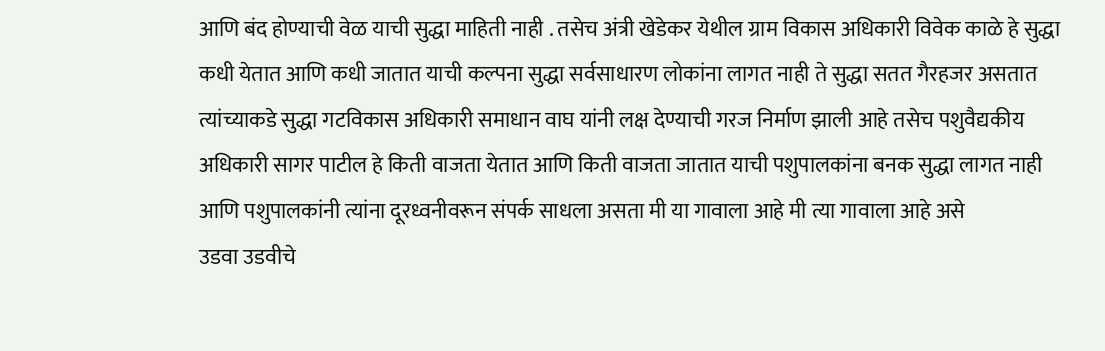आणि बंद होण्याची वेळ याची सुद्धा माहिती नाही . तसेच अंत्री खेडेकर येथील ग्राम विकास अधिकारी विवेक काळे हे सुद्धा कधी येतात आणि कधी जातात याची कल्पना सुद्धा सर्वसाधारण लोकांना लागत नाही ते सुद्धा सतत गैरहजर असतात त्यांच्याकडे सुद्धा गटविकास अधिकारी समाधान वाघ यांनी लक्ष देण्याची गरज निर्माण झाली आहे तसेच पशुवैद्यकीय अधिकारी सागर पाटील हे किती वाजता येतात आणि किती वाजता जातात याची पशुपालकांना बनक सुद्धा लागत नाही आणि पशुपालकांनी त्यांना दूरध्वनीवरून संपर्क साधला असता मी या गावाला आहे मी त्या गावाला आहे असे
उडवा उडवीचे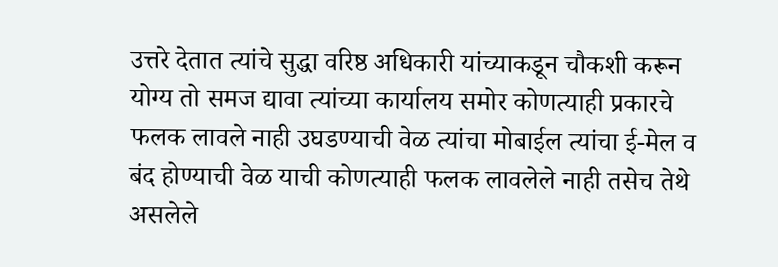उत्तरे देतात त्यांचे सुद्धा वरिष्ठ अधिकारी यांच्याकडून चौकशी करून योग्य तो समज द्यावा त्यांच्या कार्यालय समोर कोणत्याही प्रकारचे फलक लावले नाही उघडण्याची वेळ त्यांचा मोबाईल त्यांचा ई-मेल व बंद होण्याची वेळ याची कोणत्याही फलक लावलेले नाही तसेच तेथे असलेले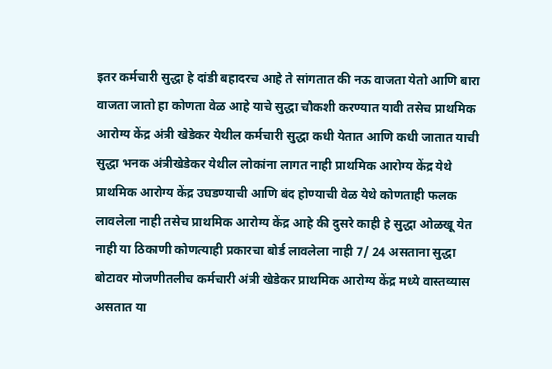इतर कर्मचारी सुद्धा हे दांडी बहादरच आहे ते सांगतात की नऊ वाजता येतो आणि बारा वाजता जातो हा कोणता वेळ आहे याचे सुद्धा चौकशी करण्यात यावी तसेच प्राथमिक आरोग्य केंद्र अंत्री खेडेकर येथील कर्मचारी सुद्धा कधी येतात आणि कधी जातात याची सुद्धा भनक अंत्रीखेडेकर येथील लोकांना लागत नाही प्राथमिक आरोग्य केंद्र येथे प्राथमिक आरोग्य केंद्र उघडण्याची आणि बंद होण्याची वेळ येथे कोणताही फलक लावलेला नाही तसेच प्राथमिक आरोग्य केंद्र आहे की दुसरे काही हे सुद्धा ओळखू येत नाही या ठिकाणी कोणत्याही प्रकारचा बोर्ड लावलेला नाही 7/ 24 असताना सुद्धा बोटावर मोजणीतलीच कर्मचारी अंत्री खेडेकर प्राथमिक आरोग्य केंद्र मध्ये वास्तव्यास असतात या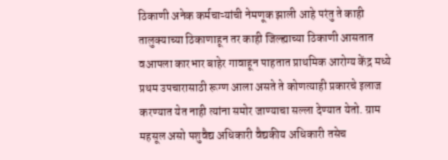ठिकाणी अनेक कर्मचाऱ्यांची नेमणूक झाली आहे परंतु ते काही तालुक्याच्या ठिकाणाहून तर काही जिल्ह्याच्या ठिकाणी आसतात‌ वआपला कारभार बाहेर गावाहून पाहतात प्राथमिक आरोग्य केंद्र मध्ये प्रथम उपचारासाठी रूग्ण आला असते ते कोणत्याही प्रकारचे इलाज करण्यात येत नाही त्यांना समोर जाण्याचा सल्ला देण्यात येतो. ग्राम महसूल असो पशुवैद्य अधिकारी वैद्यकीय अधिकारी तसेच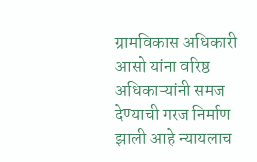ग्रामविकास अधिकारी आसो यांना वरिष्ठ अधिकाऱ्यांनी समज देण्याची गरज निर्माण झाली आहे न्यायलाच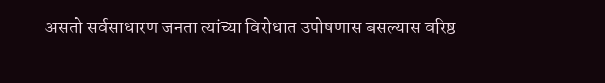असतो सर्वसाधारण जनता त्यांच्या विरोधात उपोषणास बसल्यास वरिष्ठ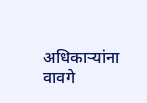अधिकाऱ्यांना वावगे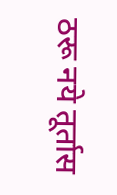ठरू नये तूर्तास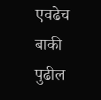एवढेच बाकी पुढील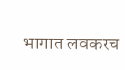भागात लवकरच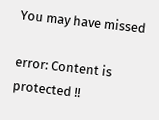You may have missed

error: Content is protected !!